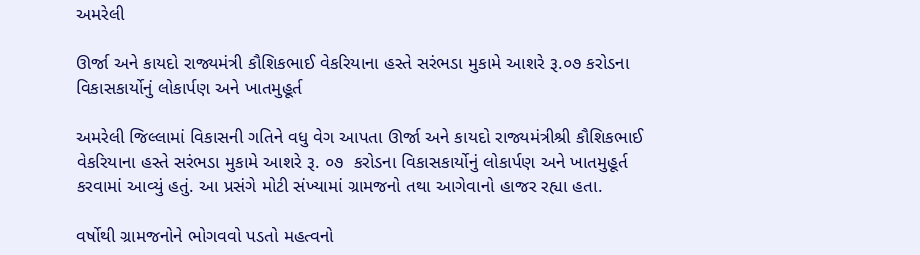અમરેલી

ઊર્જા અને કાયદો રાજ્યમંત્રી કૌશિકભાઈ વેકરિયાના હસ્તે સરંભડા મુકામે આશરે રૂ.૦૭ કરોડના વિકાસકાર્યોનું લોકાર્પણ અને ખાતમુહૂર્ત

અમરેલી જિલ્લામાં વિકાસની ગતિને વધુ વેગ આપતા ઊર્જા અને કાયદો રાજ્યમંત્રીશ્રી કૌશિકભાઈ વેકરિયાના હસ્તે સરંભડા મુકામે આશરે રૂ. ૦૭  કરોડના વિકાસકાર્યોનું લોકાર્પણ અને ખાતમુહૂર્ત કરવામાં આવ્યું હતું. આ પ્રસંગે મોટી સંખ્યામાં ગ્રામજનો તથા આગેવાનો હાજર રહ્યા હતા.

વર્ષોથી ગ્રામજનોને ભોગવવો પડતો મહત્વનો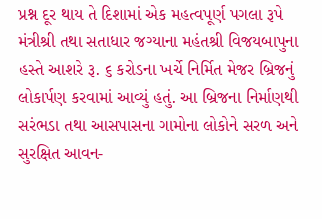પ્રશ્ન દૂર થાય તે દિશામાં એક મહત્વપૂર્ણ પગલા રૂપે મંત્રીશ્રી તથા સતાધાર જગ્યાના મહંતશ્રી વિજયબાપુના હસ્તે આશરે રૂ. ૬ કરોડના ખર્ચે નિર્મિત મેજર બ્રિજનું લોકાર્પણ કરવામાં આવ્યું હતું. આ બ્રિજના નિર્માણથી સરંભડા તથા આસપાસના ગામોના લોકોને સરળ અને સુરક્ષિત આવન-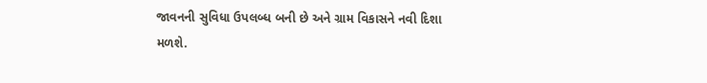જાવનની સુવિધા ઉપલબ્ધ બની છે અને ગ્રામ વિકાસને નવી દિશા મળશે.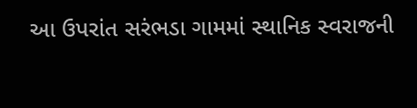આ ઉપરાંત સરંભડા ગામમાં સ્થાનિક સ્વરાજની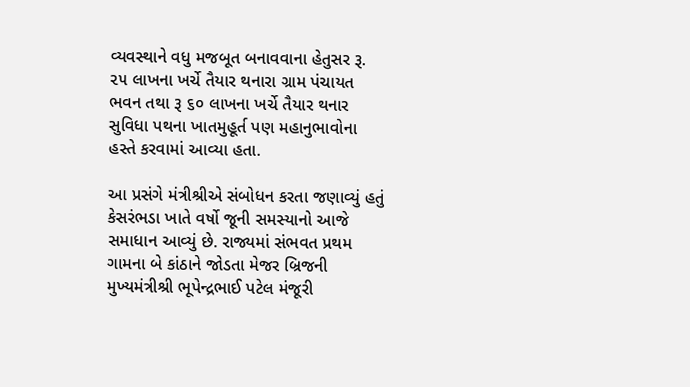વ્યવસ્થાને વધુ મજબૂત બનાવવાના હેતુસર રૂ. ૨૫ લાખના ખર્ચે તૈયાર થનારા ગ્રામ પંચાયત ભવન તથા રૂ ૬૦ લાખના ખર્ચે તૈયાર થનાર સુવિધા પથના ખાતમુહૂર્ત પણ મહાનુભાવોના હસ્તે કરવામાં આવ્યા હતા.

આ પ્રસંગે મંત્રીશ્રીએ સંબોધન કરતા જણાવ્યું હતું કેસરંભડા ખાતે વર્ષો જૂની સમસ્યાનો આજે સમાધાન આવ્યું છે. રાજ્યમાં સંભવત પ્રથમ ગામના બે કાંઠાને જોડતા મેજર બ્રિજની મુખ્યમંત્રીશ્રી ભૂપેન્દ્રભાઈ પટેલ મંજૂરી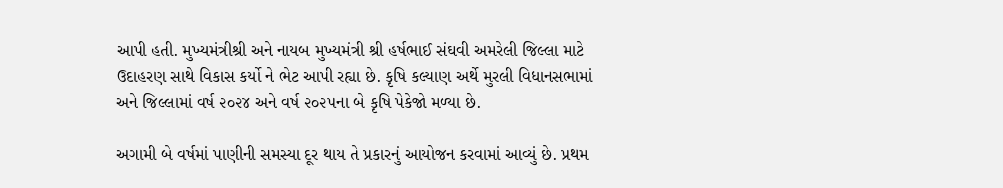આપી હતી. મુખ્યમંત્રીશ્રી અને નાયબ મુખ્યમંત્રી શ્રી હર્ષભાઈ સંઘવી અમરેલી જિલ્લા માટે ઉદાહરણ સાથે વિકાસ કર્યો ને ભેટ આપી રહ્યા છે. કૃષિ કલ્યાણ અર્થે મુરલી વિધાનસભામાં અને જિલ્લામાં વર્ષ ૨૦૨૪ અને વર્ષ ૨૦૨૫ના બે કૃષિ પેકેજો મળ્યા છે.

અગામી બે વર્ષમાં પાણીની સમસ્યા દૂર થાય તે પ્રકારનું આયોજન કરવામાં આવ્યું છે. પ્રથમ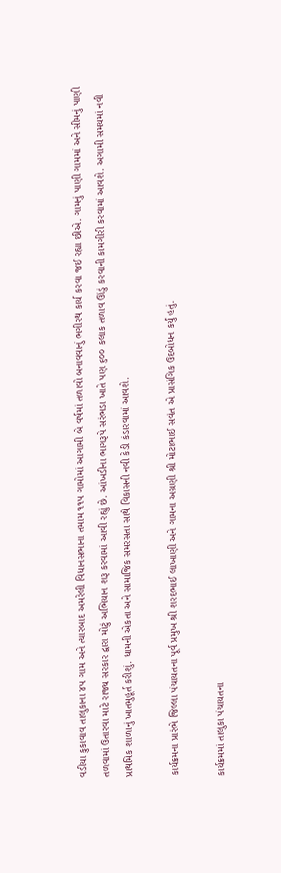વડીયા કુકાવાવ તાલુકાના ૪૫ ગામ અને ત્યારબાદ અમરેલી વિધાનસભાના તમામ ૧૧૫ ગામોમાં આગામી બે વર્ષમાં તળાવો બનાવવાનું ભગીરથ કાર્ય કરવા જઈ રહ્યા છીએ. ગામનું પાણી ગામમાં અને સીમનું પાણી તળવામાં ઉતારવા માટે રાજ્ય સરકાર દ્વારા મોટું અભિયાન શરૂ કરવામાં આવી રહ્યું છે. આંખડીના ભાગરૂપે સરંભડા ખાતે પણ ૬૦૦ કલાક તળાવ ઊંડું કરવાની કામગીરી કરવામાં આવશે. અગામી સમયમાં નવી પ્રાથમિક શાળાનું ખાતમુહૂર્ત કરીશું. ધામની એકતા અને સામાજિક સમરસતા સાથે વિકાસની નવી કેડી કંડારવામાં આવશે.

કાર્યક્રમના પ્રારંભે જિલ્લા પંચાયતના પૂર્વ પ્રમુખ શ્રી શરદભાઈ લાખાણી અને ગામના અગ્રણી શ્રી મોટાભાઈ સવંત એ પ્રાસંગિક ઉદબોધન કર્યું હતું.

કાર્યક્રમમાં તાલુકા પંચાયતના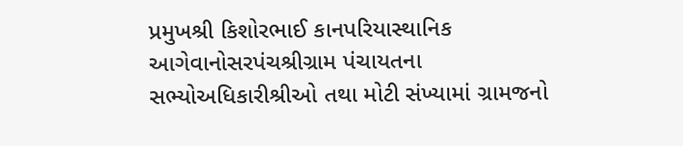પ્રમુખશ્રી કિશોરભાઈ કાનપરિયાસ્થાનિક આગેવાનોસરપંચશ્રીગ્રામ પંચાયતના સભ્યોઅધિકારીશ્રીઓ તથા મોટી સંખ્યામાં ગ્રામજનો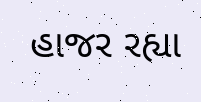હાજર રહ્યા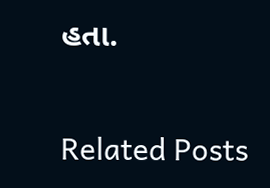હતા.

Related Posts